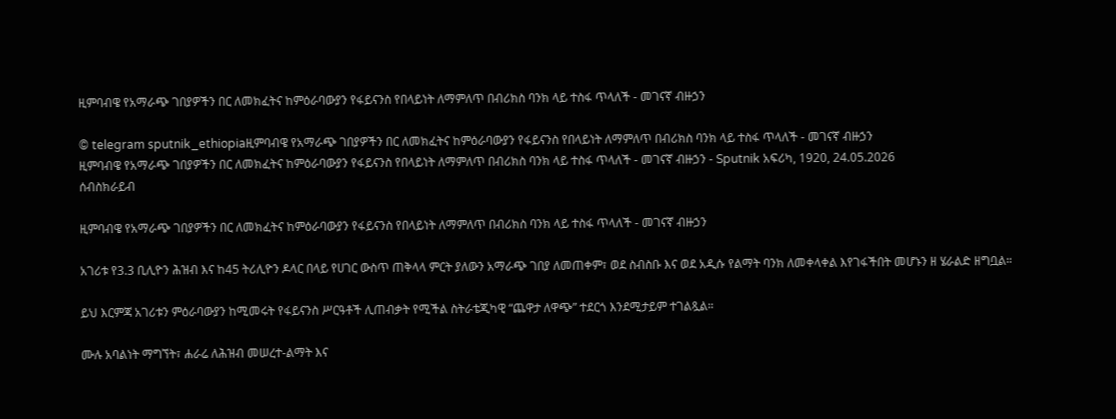ዚምባብዌ የአማራጭ ገበያዎችን በር ለመክፈትና ከምዕራባውያን የፋይናንስ የበላይነት ለማምለጥ በብሪክስ ባንክ ላይ ተስፋ ጥላለች - መገናኛ ብዙኃን

© telegram sputnik_ethiopiaዚምባብዌ የአማራጭ ገበያዎችን በር ለመክፈትና ከምዕራባውያን የፋይናንስ የበላይነት ለማምለጥ በብሪክስ ባንክ ላይ ተስፋ ጥላለች - መገናኛ ብዙኃን
ዚምባብዌ የአማራጭ ገበያዎችን በር ለመክፈትና ከምዕራባውያን የፋይናንስ የበላይነት ለማምለጥ በብሪክስ ባንክ ላይ ተስፋ ጥላለች - መገናኛ ብዙኃን - Sputnik አፍሪካ, 1920, 24.05.2026
ሰብስክራይብ

ዚምባብዌ የአማራጭ ገበያዎችን በር ለመክፈትና ከምዕራባውያን የፋይናንስ የበላይነት ለማምለጥ በብሪክስ ባንክ ላይ ተስፋ ጥላለች - መገናኛ ብዙኃን

አገሪቱ የ3.3 ቢሊዮን ሕዝብ እና ከ45 ትሪሊዮን ዶላር በላይ የሀገር ውስጥ ጠቅላላ ምርት ያለውን አማራጭ ገበያ ለመጠቀም፣ ወደ ስብስቡ እና ወደ አዲሱ የልማት ባንክ ለመቀላቀል እየገፋችበት መሆኑን ዘ ሄራልድ ዘግቧል።

ይህ እርምጃ አገሪቱን ምዕራባውያን ከሚመሩት የፋይናንስ ሥርዓቶች ሊጠብቃት የሚችል ስትራቴጂካዊ “ጨዋታ ለዋጭ” ተደርጎ እንደሚታይም ተገልጿል።

ሙሉ አባልነት ማግኘት፣ ሐራሬ ለሕዝብ መሠረተ-ልማት እና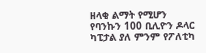ዘላቂ ልማት የሚሆን የባንኩን 100 ቢሊዮን ዶላር ካፒታል ያለ ምንም የፖለቲካ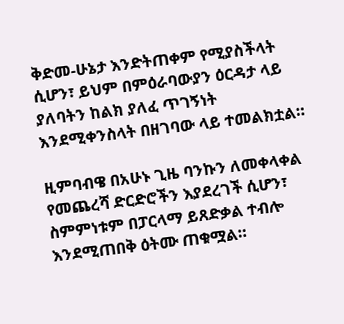ቅድመ-ሁኔታ እንድትጠቀም የሚያስችላት ሲሆን፣ ይህም በምዕራባውያን ዕርዳታ ላይ ያለባትን ከልክ ያለፈ ጥገኝነት እንደሚቀንስላት በዘገባው ላይ ተመልክቷል።

ዚምባብዌ በአሁኑ ጊዜ ባንኩን ለመቀላቀል የመጨረሻ ድርድሮችን እያደረገች ሲሆን፣ ስምምነቱም በፓርላማ ይጸድቃል ተብሎ እንደሚጠበቅ ዕትሙ ጠቁሟል።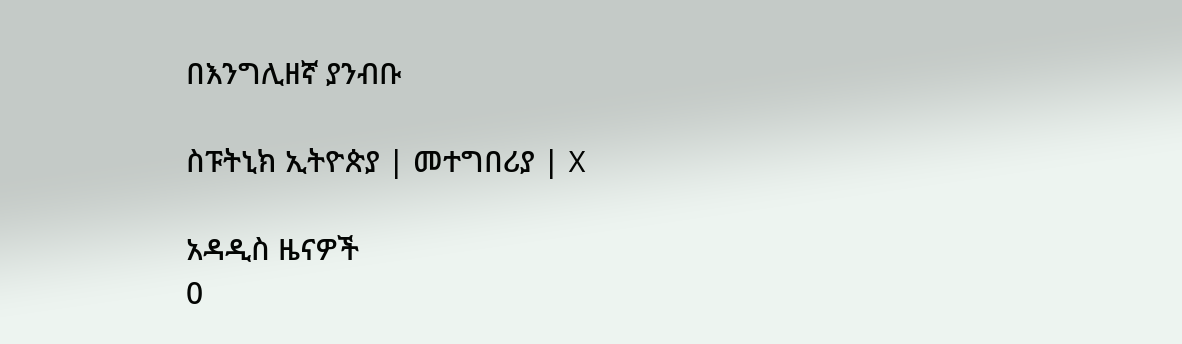በእንግሊዘኛ ያንብቡ

ስፑትኒክ ኢትዮጵያ | መተግበሪያ | X

አዳዲስ ዜናዎች
0